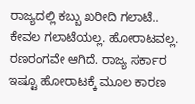ರಾಜ್ಯದಲ್ಲಿ ಕಬ್ಬು ಖರೀದಿ ಗಲಾಟೆ.. ಕೇವಲ ಗಲಾಟೆಯಲ್ಲ. ಹೋರಾಟವಲ್ಲ. ರಣರಂಗವೇ ಆಗಿದೆ. ರಾಜ್ಯ ಸರ್ಕಾರ ಇಷ್ಟೂ ಹೋರಾಟಕ್ಕೆ ಮೂಲ ಕಾರಣ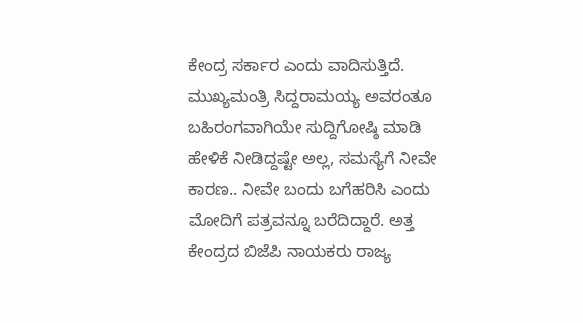ಕೇಂದ್ರ ಸರ್ಕಾರ ಎಂದು ವಾದಿಸುತ್ತಿದೆ. ಮುಖ್ಯಮಂತ್ರಿ ಸಿದ್ದರಾಮಯ್ಯ ಅವರಂತೂ ಬಹಿರಂಗವಾಗಿಯೇ ಸುದ್ದಿಗೋಷ್ಠಿ ಮಾಡಿ ಹೇಳಿಕೆ ನೀಡಿದ್ದಷ್ಟೇ ಅಲ್ಲ, ಸಮಸ್ಯೆಗೆ ನೀವೇ ಕಾರಣ.. ನೀವೇ ಬಂದು ಬಗೆಹರಿಸಿ ಎಂದು ಮೋದಿಗೆ ಪತ್ರವನ್ನೂ ಬರೆದಿದ್ದಾರೆ. ಅತ್ತ ಕೇಂದ್ರದ ಬಿಜೆಪಿ ನಾಯಕರು ರಾಜ್ಯ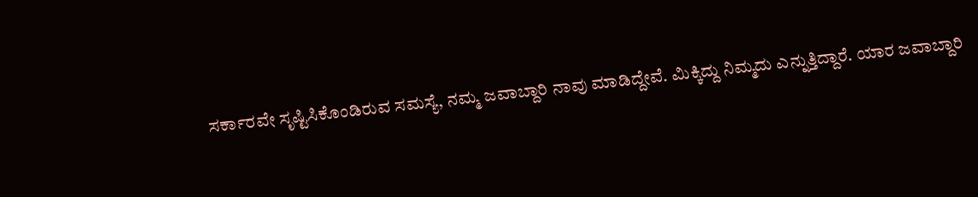ಸರ್ಕಾರವೇ ಸೃಷ್ಟಿಸಿಕೊಂಡಿರುವ ಸಮಸ್ಯೆ, ನಮ್ಮ ಜವಾಬ್ದಾರಿ ನಾವು ಮಾಡಿದ್ದೇವೆ. ಮಿಕ್ಕಿದ್ದು ನಿಮ್ಮದು ಎನ್ನುತ್ತಿದ್ದಾರೆ. ಯಾರ ಜವಾಬ್ದಾರಿ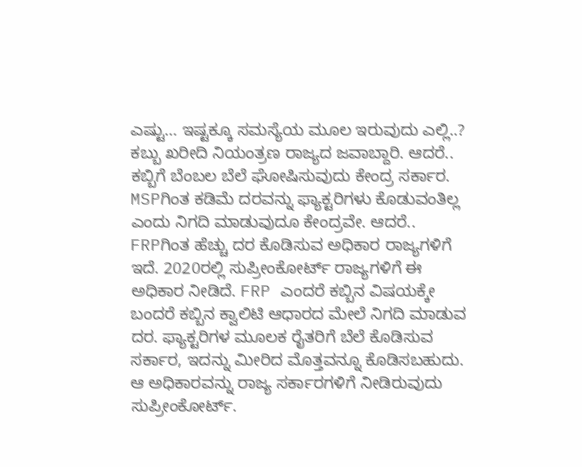ಎಷ್ಟು… ಇಷ್ಟಕ್ಕೂ ಸಮಸ್ಯೆಯ ಮೂಲ ಇರುವುದು ಎಲ್ಲಿ..?
ಕಬ್ಬು ಖರೀದಿ ನಿಯಂತ್ರಣ ರಾಜ್ಯದ ಜವಾಬ್ದಾರಿ. ಆದರೆ.. ಕಬ್ಬಿಗೆ ಬೆಂಬಲ ಬೆಲೆ ಘೋಷಿಸುವುದು ಕೇಂದ್ರ ಸರ್ಕಾರ. MSPಗಿಂತ ಕಡಿಮೆ ದರವನ್ನು ಫ್ಯಾಕ್ಟರಿಗಳು ಕೊಡುವಂತಿಲ್ಲ ಎಂದು ನಿಗದಿ ಮಾಡುವುದೂ ಕೇಂದ್ರವೇ. ಆದರೆ.. FRPಗಿಂತ ಹೆಚ್ಚು ದರ ಕೊಡಿಸುವ ಅಧಿಕಾರ ರಾಜ್ಯಗಳಿಗೆ ಇದೆ. 2020ರಲ್ಲಿ ಸುಪ್ರೀಂಕೋರ್ಟ್ ರಾಜ್ಯಗಳಿಗೆ ಈ ಅಧಿಕಾರ ನೀಡಿದೆ. FRP ಎಂದರೆ ಕಬ್ಬಿನ ವಿಷಯಕ್ಕೇ ಬಂದರೆ ಕಬ್ಬಿನ ಕ್ವಾಲಿಟಿ ಆಧಾರದ ಮೇಲೆ ನಿಗದಿ ಮಾಡುವ ದರ. ಫ್ಯಾಕ್ಟರಿಗಳ ಮೂಲಕ ರೈತರಿಗೆ ಬೆಲೆ ಕೊಡಿಸುವ ಸರ್ಕಾರ, ಇದನ್ನು ಮೀರಿದ ಮೊತ್ತವನ್ನೂ ಕೊಡಿಸಬಹುದು. ಆ ಅಧಿಕಾರವನ್ನು ರಾಜ್ಯ ಸರ್ಕಾರಗಳಿಗೆ ನೀಡಿರುವುದು ಸುಪ್ರೀಂಕೋರ್ಟ್.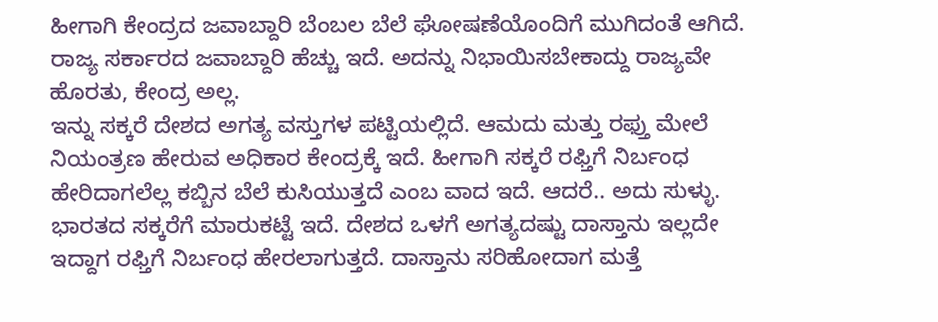ಹೀಗಾಗಿ ಕೇಂದ್ರದ ಜವಾಬ್ದಾರಿ ಬೆಂಬಲ ಬೆಲೆ ಘೋಷಣೆಯೊಂದಿಗೆ ಮುಗಿದಂತೆ ಆಗಿದೆ. ರಾಜ್ಯ ಸರ್ಕಾರದ ಜವಾಬ್ದಾರಿ ಹೆಚ್ಚು ಇದೆ. ಅದನ್ನು ನಿಭಾಯಿಸಬೇಕಾದ್ದು ರಾಜ್ಯವೇ ಹೊರತು, ಕೇಂದ್ರ ಅಲ್ಲ.
ಇನ್ನು ಸಕ್ಕರೆ ದೇಶದ ಅಗತ್ಯ ವಸ್ತುಗಳ ಪಟ್ಟಿಯಲ್ಲಿದೆ. ಆಮದು ಮತ್ತು ರಫ್ತು ಮೇಲೆ ನಿಯಂತ್ರಣ ಹೇರುವ ಅಧಿಕಾರ ಕೇಂದ್ರಕ್ಕೆ ಇದೆ. ಹೀಗಾಗಿ ಸಕ್ಕರೆ ರಫ್ತಿಗೆ ನಿರ್ಬಂಧ ಹೇರಿದಾಗಲೆಲ್ಲ ಕಬ್ಬಿನ ಬೆಲೆ ಕುಸಿಯುತ್ತದೆ ಎಂಬ ವಾದ ಇದೆ. ಆದರೆ.. ಅದು ಸುಳ್ಳು. ಭಾರತದ ಸಕ್ಕರೆಗೆ ಮಾರುಕಟ್ಟೆ ಇದೆ. ದೇಶದ ಒಳಗೆ ಅಗತ್ಯದಷ್ಟು ದಾಸ್ತಾನು ಇಲ್ಲದೇ ಇದ್ದಾಗ ರಫ್ತಿಗೆ ನಿರ್ಬಂಧ ಹೇರಲಾಗುತ್ತದೆ. ದಾಸ್ತಾನು ಸರಿಹೋದಾಗ ಮತ್ತೆ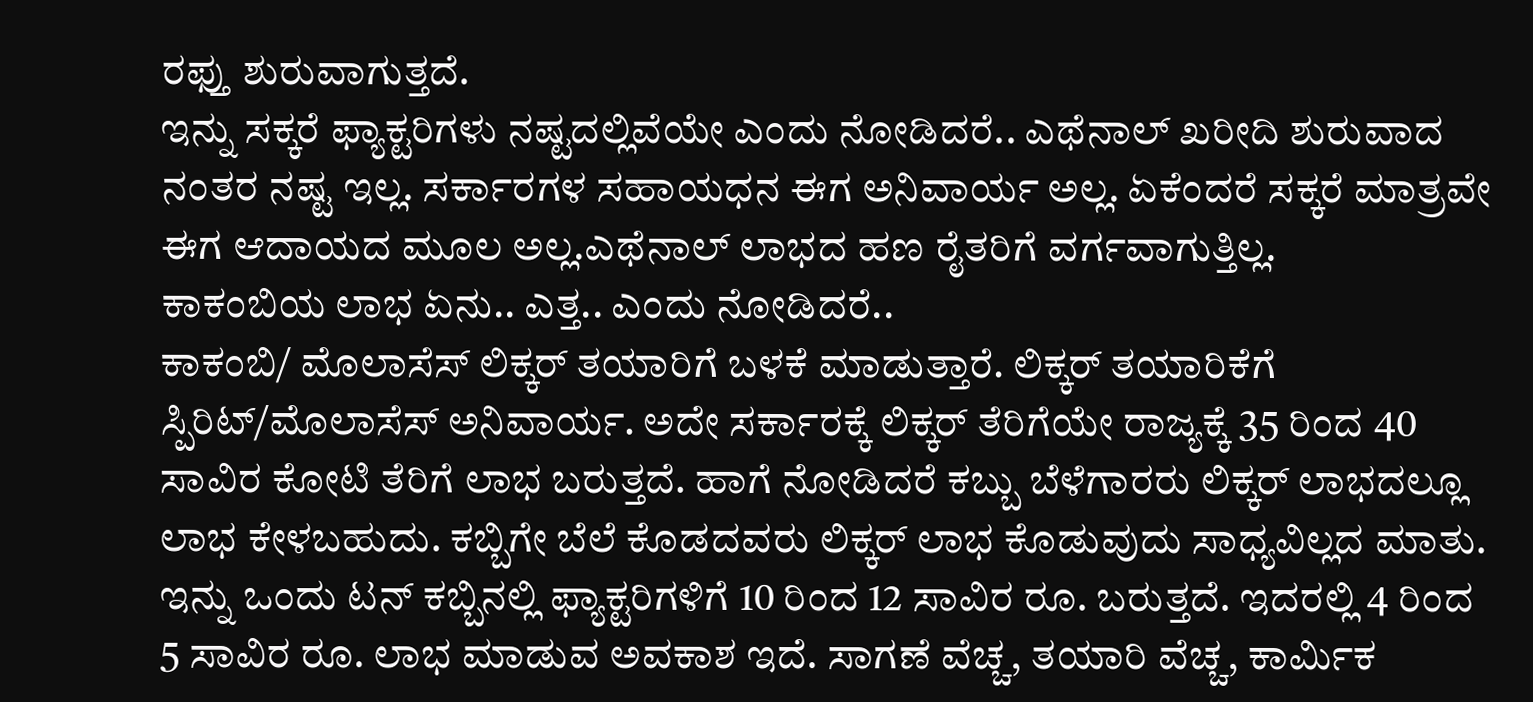ರಫ್ತು ಶುರುವಾಗುತ್ತದೆ.
ಇನ್ನು ಸಕ್ಕರೆ ಫ್ಯಾಕ್ಟರಿಗಳು ನಷ್ಟದಲ್ಲಿವೆಯೇ ಎಂದು ನೋಡಿದರೆ.. ಎಥೆನಾಲ್ ಖರೀದಿ ಶುರುವಾದ ನಂತರ ನಷ್ಟ ಇಲ್ಲ. ಸರ್ಕಾರಗಳ ಸಹಾಯಧನ ಈಗ ಅನಿವಾರ್ಯ ಅಲ್ಲ. ಏಕೆಂದರೆ ಸಕ್ಕರೆ ಮಾತ್ರವೇ ಈಗ ಆದಾಯದ ಮೂಲ ಅಲ್ಲ.ಎಥೆನಾಲ್ ಲಾಭದ ಹಣ ರೈತರಿಗೆ ವರ್ಗವಾಗುತ್ತಿಲ್ಲ.
ಕಾಕಂಬಿಯ ಲಾಭ ಏನು.. ಎತ್ತ.. ಎಂದು ನೋಡಿದರೆ..
ಕಾಕಂಬಿ/ ಮೊಲಾಸೆಸ್ ಲಿಕ್ಕರ್ ತಯಾರಿಗೆ ಬಳಕೆ ಮಾಡುತ್ತಾರೆ. ಲಿಕ್ಕರ್ ತಯಾರಿಕೆಗೆ ಸ್ಪಿರಿಟ್/ಮೊಲಾಸೆಸ್ ಅನಿವಾರ್ಯ. ಅದೇ ಸರ್ಕಾರಕ್ಕೆ ಲಿಕ್ಕರ್ ತೆರಿಗೆಯೇ ರಾಜ್ಯಕ್ಕೆ 35 ರಿಂದ 40 ಸಾವಿರ ಕೋಟಿ ತೆರಿಗೆ ಲಾಭ ಬರುತ್ತದೆ. ಹಾಗೆ ನೋಡಿದರೆ ಕಬ್ಬು ಬೆಳೆಗಾರರು ಲಿಕ್ಕರ್ ಲಾಭದಲ್ಲೂ ಲಾಭ ಕೇಳಬಹುದು. ಕಬ್ಬಿಗೇ ಬೆಲೆ ಕೊಡದವರು ಲಿಕ್ಕರ್ ಲಾಭ ಕೊಡುವುದು ಸಾಧ್ಯವಿಲ್ಲದ ಮಾತು.
ಇನ್ನು ಒಂದು ಟನ್ ಕಬ್ಬಿನಲ್ಲಿ ಫ್ಯಾಕ್ಟರಿಗಳಿಗೆ 10 ರಿಂದ 12 ಸಾವಿರ ರೂ. ಬರುತ್ತದೆ. ಇದರಲ್ಲಿ 4 ರಿಂದ 5 ಸಾವಿರ ರೂ. ಲಾಭ ಮಾಡುವ ಅವಕಾಶ ಇದೆ. ಸಾಗಣೆ ವೆಚ್ಚ, ತಯಾರಿ ವೆಚ್ಚ, ಕಾರ್ಮಿಕ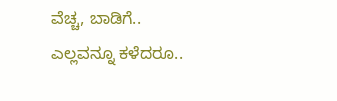ವೆಚ್ಚ, ಬಾಡಿಗೆ.. ಎಲ್ಲವನ್ನೂ ಕಳೆದರೂ..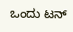ಒಂದು ಟನ್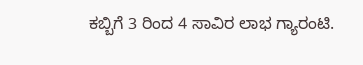ಕಬ್ಬಿಗೆ 3 ರಿಂದ 4 ಸಾವಿರ ಲಾಭ ಗ್ಯಾರಂಟಿ.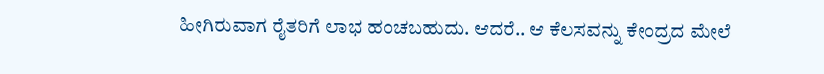ಹೀಗಿರುವಾಗ ರೈತರಿಗೆ ಲಾಭ ಹಂಚಬಹುದು. ಆದರೆ.. ಆ ಕೆಲಸವನ್ನು ಕೇಂದ್ರದ ಮೇಲೆ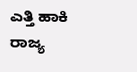ಎತ್ತಿ ಹಾಕಿ ರಾಜ್ಯ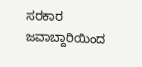ಸರಕಾರ ಜವಾಬ್ದಾರಿಯಿಂದ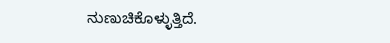ನುಣುಚಿಕೊಳ್ಳುತ್ತಿದೆ.